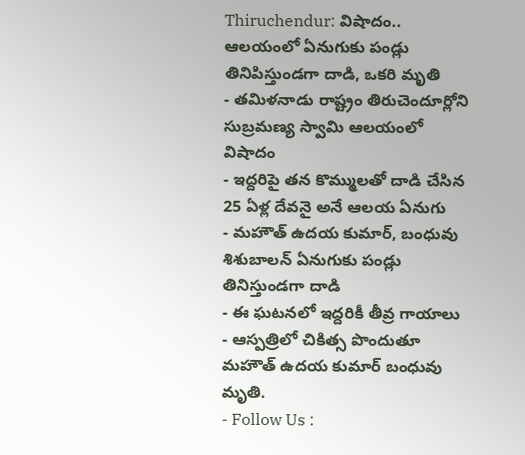Thiruchendur: విషాదం.. ఆలయంలో ఏనుగుకు పండ్లు తినిపిస్తుండగా దాడి, ఒకరి మృతి
- తమిళనాడు రాష్ట్రం తిరుచెందూర్లోని సుబ్రమణ్య స్వామి ఆలయంలో విషాదం
- ఇద్దరిపై తన కొమ్ములతో దాడి చేసిన 25 ఏళ్ల దేవనై అనే ఆలయ ఏనుగు
- మహౌత్ ఉదయ కుమార్, బంధువు శిశుబాలన్ ఏనుగుకు పండ్లు తినిస్తుండగా దాడి
- ఈ ఘటనలో ఇద్దరికీ తీవ్ర గాయాలు
- ఆస్పత్రిలో చికిత్స పొందుతూ మహౌత్ ఉదయ కుమార్ బంధువు మృతి.
- Follow Us :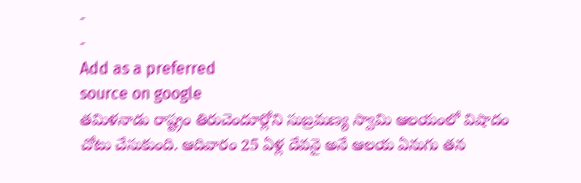-
-
Add as a preferred
source on google
తమిళనాడు రాష్ట్రం తిరుచెందూర్లోని సుబ్రమణ్య స్వామి ఆలయంలో విషాదం చోటు చేసుకుంది. ఆదివారం 25 ఏళ్ల దేవనై అనే ఆలయ ఏనుగు తన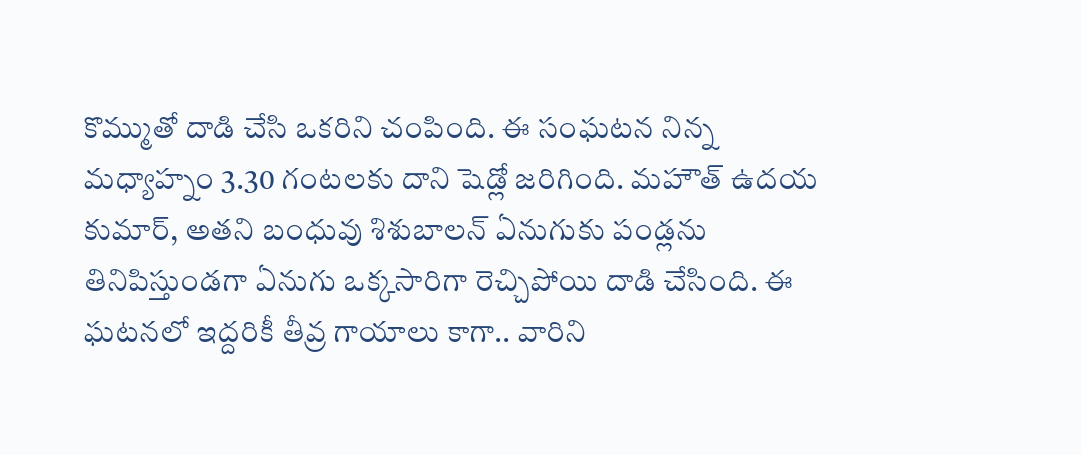కొమ్ముతో దాడి చేసి ఒకరిని చంపింది. ఈ సంఘటన నిన్న మధ్యాహ్నం 3.30 గంటలకు దాని షెడ్లో జరిగింది. మహౌత్ ఉదయ కుమార్, అతని బంధువు శిశుబాలన్ ఏనుగుకు పండ్లను తినిపిస్తుండగా ఏనుగు ఒక్కసారిగా రెచ్చిపోయి దాడి చేసింది. ఈ ఘటనలో ఇద్దరికీ తీవ్ర గాయాలు కాగా.. వారిని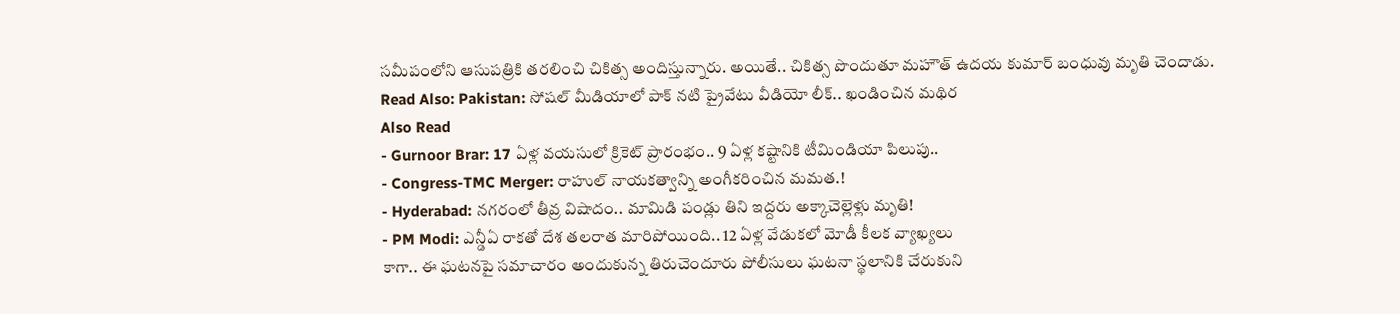సమీపంలోని ఆసుపత్రికి తరలించి చికిత్స అందిస్తున్నారు. అయితే.. చికిత్స పొందుతూ మహౌత్ ఉదయ కుమార్ బంధువు మృతి చెందాడు.
Read Also: Pakistan: సోషల్ మీడియాలో పాక్ నటి ప్రైవేటు వీడియో లీక్.. ఖండించిన మథిర
Also Read
- Gurnoor Brar: 17 ఏళ్ల వయసులో క్రికెట్ ప్రారంభం.. 9 ఏళ్ల కష్టానికి టీమిండియా పిలుపు..
- Congress-TMC Merger: రాహుల్ నాయకత్వాన్ని అంగీకరించిన మమత.!
- Hyderabad: నగరంలో తీవ్ర విషాదం.. మామిడి పండ్లు తిని ఇద్దరు అక్కాచెల్లెళ్లు మృతి!
- PM Modi: ఎన్డీఏ రాకతో దేశ తలరాత మారిపోయింది.. 12 ఏళ్ల వేడుకలో మోడీ కీలక వ్యాఖ్యలు
కాగా.. ఈ ఘటనపై సమాచారం అందుకున్న తిరుచెందూరు పోలీసులు ఘటనా స్థలానికి చేరుకుని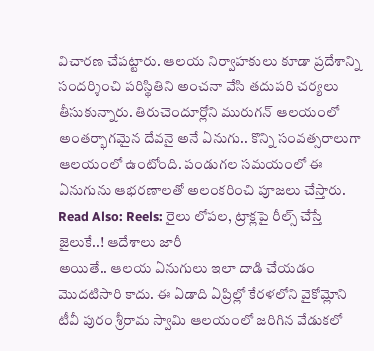విచారణ చేపట్టారు. ఆలయ నిర్వాహకులు కూడా ప్రదేశాన్ని సందర్శించి పరిస్థితిని అంచనా వేసి తదుపరి చర్యలు తీసుకున్నారు. తిరుచెందూర్లోని మురుగన్ ఆలయంలో అంతర్భాగమైన దేవనై అనే ఏనుగు.. కొన్ని సంవత్సరాలుగా ఆలయంలో ఉంటోంది. పండుగల సమయంలో ఈ ఏనుగును ఆభరణాలతో అలంకరించి పూజలు చేస్తారు.
Read Also: Reels: రైలు లోపల, ట్రాక్లపై రీల్స్ చేస్తే జైలుకే..! ఆదేశాలు జారీ
అయితే.. ఆలయ ఏనుగులు ఇలా దాడి చేయడం మొదటిసారి కాదు. ఈ ఏడాది ఏప్రిల్లో కేరళలోని వైకోమ్లోని టీవీ పురం శ్రీరామ స్వామి ఆలయంలో జరిగిన వేడుకలో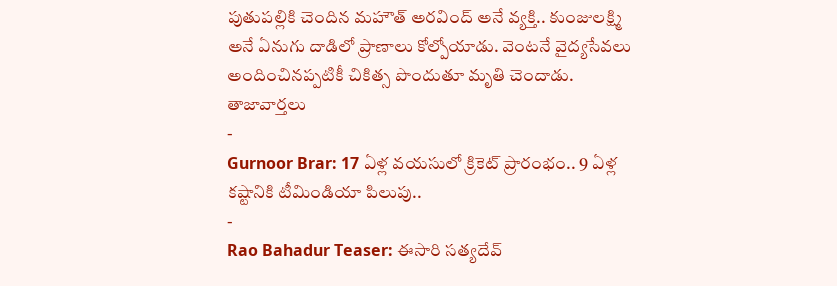పుతుపల్లికి చెందిన మహౌత్ అరవింద్ అనే వ్యక్తి.. కుంజులక్ష్మి అనే ఏనుగు దాడిలో ప్రాణాలు కోల్పోయాడు. వెంటనే వైద్యసేవలు అందించినప్పటికీ చికిత్స పొందుతూ మృతి చెందాడు.
తాజావార్తలు
-
Gurnoor Brar: 17 ఏళ్ల వయసులో క్రికెట్ ప్రారంభం.. 9 ఏళ్ల కష్టానికి టీమిండియా పిలుపు..
-
Rao Bahadur Teaser: ఈసారి సత్యదేవ్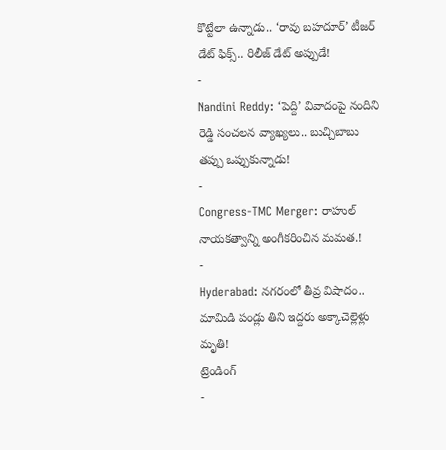కొట్టేలా ఉన్నాడు.. ‘రావు బహదూర్’ టీజర్ డేట్ ఫిక్స్.. రిలీజ్ డేట్ అప్పుడే!
-
Nandini Reddy: ‘పెద్ది’ వివాదంపై నందిని రెడ్డి సంచలన వ్యాఖ్యలు.. బుచ్చిబాబు తప్పు ఒప్పుకున్నాడు!
-
Congress-TMC Merger: రాహుల్ నాయకత్వాన్ని అంగీకరించిన మమత.!
-
Hyderabad: నగరంలో తీవ్ర విషాదం.. మామిడి పండ్లు తిని ఇద్దరు అక్కాచెల్లెళ్లు మృతి!
ట్రెండింగ్
-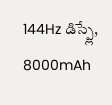144Hz డిస్ప్లే, 8000mAh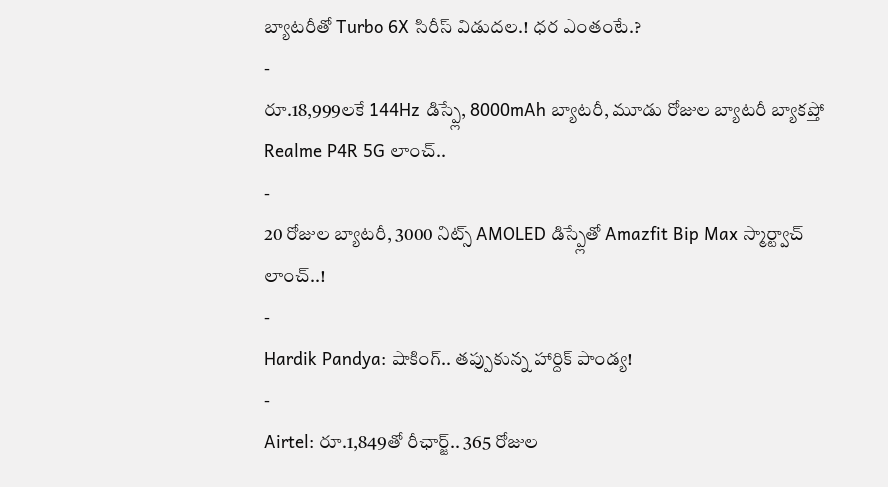బ్యాటరీతో Turbo 6X సిరీస్ విడుదల.! ధర ఎంతంటే.?
-
రూ.18,999లకే 144Hz డిస్ప్లే, 8000mAh బ్యాటరీ, మూడు రోజుల బ్యాటరీ బ్యాకప్తో Realme P4R 5G లాంచ్..
-
20 రోజుల బ్యాటరీ, 3000 నిట్స్ AMOLED డిస్ప్లేతో Amazfit Bip Max స్మార్ట్వాచ్ లాంచ్..!
-
Hardik Pandya: షాకింగ్.. తప్పుకున్న హార్దిక్ పాండ్య!
-
Airtel: రూ.1,849తో రీఛార్జ్.. 365 రోజుల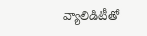వ్యాలిడిటీతో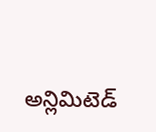అన్లిమిటెడ్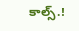కాల్స్.!